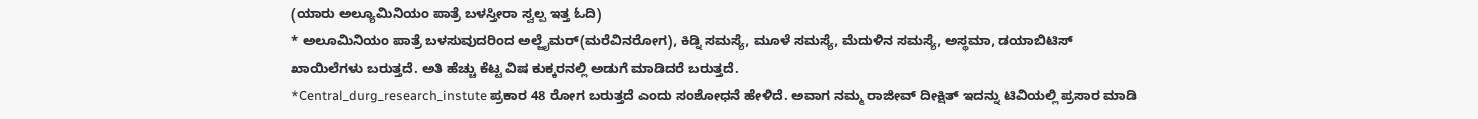(ಯಾರು ಅಲ್ಯೂಮಿನಿಯಂ ಪಾತ್ರೆ ಬಳಸ್ತೀರಾ ಸ್ವಲ್ಪ ಇತ್ತ ಓದಿ)
* ಅಲೂಮಿನಿಯಂ ಪಾತ್ರೆ ಬಳಸುವುದರಿಂದ ಅಲ್ಜೈಮರ್(ಮರೆವಿನರೋಗ), ಕಿಡ್ನಿ ಸಮಸ್ಯೆ, ಮೂಳೆ ಸಮಸ್ಯೆ, ಮೆದುಳಿನ ಸಮಸ್ಯೆ, ಅಸ್ಥಮಾ, ಡಯಾಬಿಟಿಸ್ ಖಾಯಿಲೆಗಳು ಬರುತ್ತದೆ. ಅತಿ ಹೆಚ್ಚು ಕೆಟ್ಟ ವಿಷ ಕುಕ್ಕರನಲ್ಲಿ ಅಡುಗೆ ಮಾಡಿದರೆ ಬರುತ್ತದೆ.
*Central_durg_research_instute ಪ್ರಕಾರ 48 ರೋಗ ಬರುತ್ತದೆ ಎಂದು ಸಂಶೋಧನೆ ಹೇಳಿದೆ. ಅವಾಗ ನಮ್ಮ ರಾಜೀವ್ ದೀಕ್ಷಿತ್ ಇದನ್ನು ಟಿವಿಯಲ್ಲಿ ಪ್ರಸಾರ ಮಾಡಿ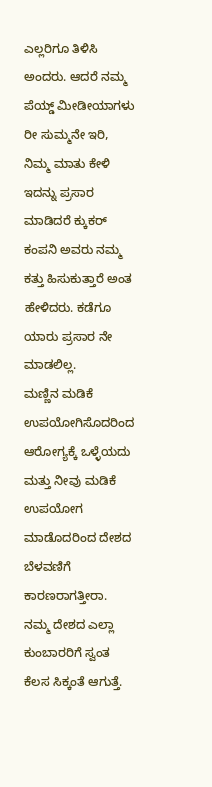ಎಲ್ಲರಿಗೂ ತಿಳಿಸಿ ಅಂದರು. ಆದರೆ ನಮ್ಮ ಪೆಯ್ಡ್ ಮೀಡೀಯಾಗಳು ರೀ ಸುಮ್ಮನೇ ಇರಿ, ನಿಮ್ಮ ಮಾತು ಕೇಳಿ ಇದನ್ನು ಪ್ರಸಾರ ಮಾಡಿದರೆ ಕ್ಕುಕರ್ ಕಂಪನಿ ಅವರು ನಮ್ಮ ಕತ್ತು ಹಿಸುಕುತ್ತಾರೆ ಅಂತ ಹೇಳಿದರು. ಕಡೆಗೂ ಯಾರು ಪ್ರಸಾರ ನೇ ಮಾಡಲಿಲ್ಲ.
ಮಣ್ಣಿನ ಮಡಿಕೆ ಉಪಯೋಗಿಸೊದರಿಂದ ಆರೋಗ್ಯಕ್ಕೆ ಒಳ್ಳೆಯದು ಮತ್ತು ನೀವು ಮಡಿಕೆ ಉಪಯೋಗ ಮಾಡೊದರಿಂದ ದೇಶದ ಬೆಳವಣಿಗೆ ಕಾರಣರಾಗತ್ತೀರಾ. ನಮ್ಮ ದೇಶದ ಎಲ್ಲಾ ಕುಂಬಾರರಿಗೆ ಸ್ವಂತ ಕೆಲಸ ಸಿಕ್ಕಂತೆ ಆಗುತ್ತೆ.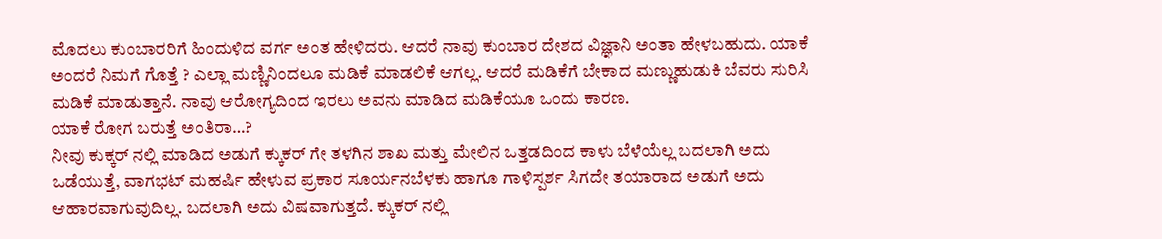ಮೊದಲು ಕುಂಬಾರರಿಗೆ ಹಿಂದುಳಿದ ವರ್ಗ ಅಂತ ಹೇಳಿದರು. ಆದರೆ ನಾವು ಕುಂಬಾರ ದೇಶದ ವಿಜ್ಞಾನಿ ಅಂತಾ ಹೇಳಬಹುದು. ಯಾಕೆ ಅಂದರೆ ನಿಮಗೆ ಗೊತ್ತೆ ? ಎಲ್ಲಾ ಮಣ್ಣಿನಿಂದಲೂ ಮಡಿಕೆ ಮಾಡಲಿಕೆ ಆಗಲ್ಲ. ಆದರೆ ಮಡಿಕೆಗೆ ಬೇಕಾದ ಮಣ್ಣುಹುಡುಕಿ ಬೆವರು ಸುರಿಸಿ ಮಡಿಕೆ ಮಾಡುತ್ತಾನೆ. ನಾವು ಆರೋಗ್ಯದಿಂದ ಇರಲು ಅವನು ಮಾಡಿದ ಮಡಿಕೆಯೂ ಒಂದು ಕಾರಣ.
ಯಾಕೆ ರೋಗ ಬರುತ್ತೆ ಅಂತಿರಾ…?
ನೀವು ಕುಕ್ಕರ್ ನಲ್ಲಿ ಮಾಡಿದ ಅಡುಗೆ ಕ್ಕುಕರ್ ಗೇ ತಳಗಿನ ಶಾಖ ಮತ್ತು ಮೇಲಿನ ಒತ್ತಡದಿಂದ ಕಾಳು ಬೆಳೆಯೆಲ್ಲ ಬದಲಾಗಿ ಅದು ಒಡೆಯುತ್ತೆ, ವಾಗಭಟ್ ಮಹರ್ಷಿ ಹೇಳುವ ಪ್ರಕಾರ ಸೂರ್ಯನಬೆಳಕು ಹಾಗೂ ಗಾಳಿಸ್ಪರ್ಶ ಸಿಗದೇ ತಯಾರಾದ ಅಡುಗೆ ಅದು ಆಹಾರವಾಗುವುದಿಲ್ಲ. ಬದಲಾಗಿ ಅದು ವಿಷವಾಗುತ್ತದೆ. ಕ್ಕುಕರ್ ನಲ್ಲಿ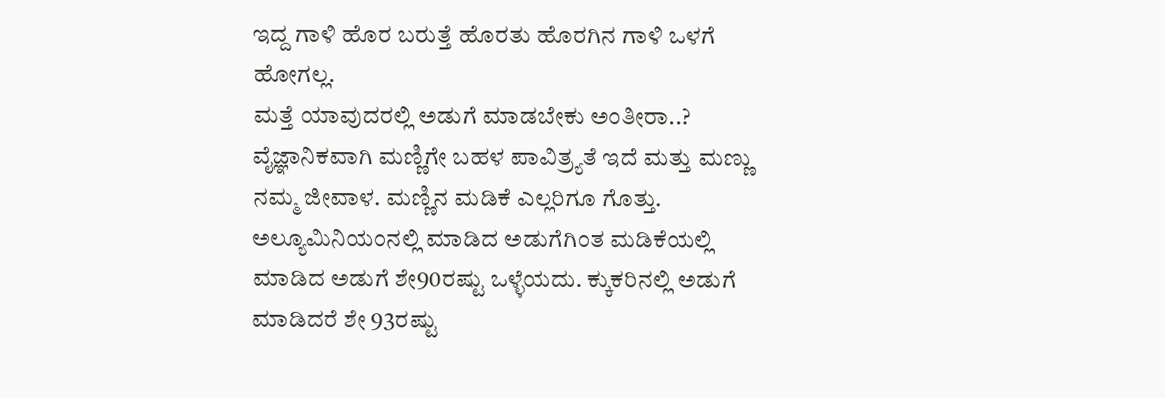ಇದ್ದ ಗಾಳಿ ಹೊರ ಬರುತ್ತೆ ಹೊರತು ಹೊರಗಿನ ಗಾಳಿ ಒಳಗೆ ಹೋಗಲ್ಲ.
ಮತ್ತೆ ಯಾವುದರಲ್ಲಿ ಅಡುಗೆ ಮಾಡಬೇಕು ಅಂತೀರಾ..?
ವೈಜ್ಞಾನಿಕವಾಗಿ ಮಣ್ಣಿಗೇ ಬಹಳ ಪಾವಿತ್ರ್ಯತೆ ಇದೆ ಮತ್ತು ಮಣ್ಣು ನಮ್ಮ ಜೀವಾಳ. ಮಣ್ಣಿನ ಮಡಿಕೆ ಎಲ್ಲರಿಗೂ ಗೊತ್ತು. ಅಲ್ಯೂಮಿನಿಯಂನಲ್ಲಿ ಮಾಡಿದ ಅಡುಗೆಗಿಂತ ಮಡಿಕೆಯಲ್ಲಿ ಮಾಡಿದ ಅಡುಗೆ ಶೇ90ರಷ್ಟು ಒಳ್ಳೆಯದು. ಕ್ಕುಕರಿನಲ್ಲಿ ಅಡುಗೆ ಮಾಡಿದರೆ ಶೇ 93ರಷ್ಟು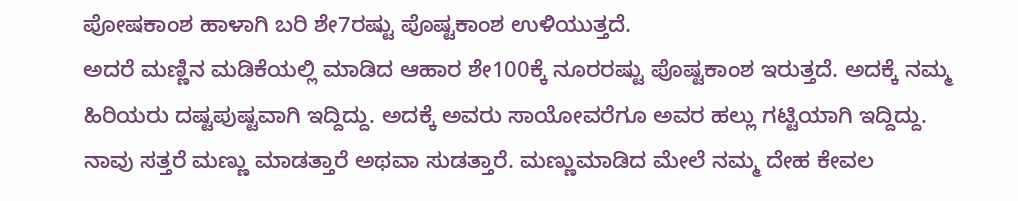ಪೋಷಕಾಂಶ ಹಾಳಾಗಿ ಬರಿ ಶೇ7ರಷ್ಟು ಪೊಷ್ಟಕಾಂಶ ಉಳಿಯುತ್ತದೆ.
ಅದರೆ ಮಣ್ಣಿನ ಮಡಿಕೆಯಲ್ಲಿ ಮಾಡಿದ ಆಹಾರ ಶೇ100ಕ್ಕೆ ನೂರರಷ್ಟು ಪೊಷ್ಟಕಾಂಶ ಇರುತ್ತದೆ. ಅದಕ್ಕೆ ನಮ್ಮ ಹಿರಿಯರು ದಷ್ಟಪುಷ್ಟವಾಗಿ ಇದ್ದಿದ್ದು. ಅದಕ್ಕೆ ಅವರು ಸಾಯೋವರೆಗೂ ಅವರ ಹಲ್ಲು ಗಟ್ಟಿಯಾಗಿ ಇದ್ದಿದ್ದು.
ನಾವು ಸತ್ತರೆ ಮಣ್ಣು ಮಾಡತ್ತಾರೆ ಅಥವಾ ಸುಡತ್ತಾರೆ. ಮಣ್ಣುಮಾಡಿದ ಮೇಲೆ ನಮ್ಮ ದೇಹ ಕೇವಲ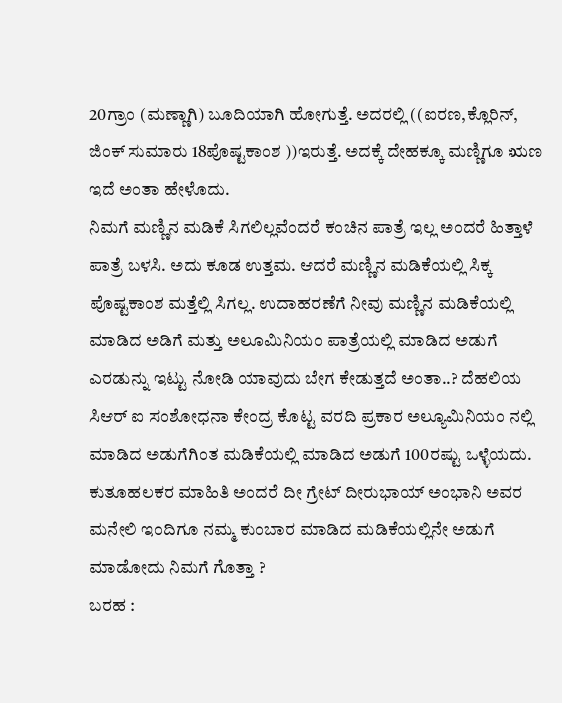20ಗ್ರಾಂ (ಮಣ್ಣಾಗಿ) ಬೂದಿಯಾಗಿ ಹೋಗುತ್ತೆ. ಅದರಲ್ಲಿ ((ಐರಣ,ಕ್ಲೊರಿನ್, ಜಿಂಕ್ ಸುಮಾರು 18ಪೊಷ್ಟಕಾಂಶ ))ಇರುತ್ತೆ. ಅದಕ್ಕೆ ದೇಹಕ್ಕೂ ಮಣ್ಣಿಗೂ ಋಣ ಇದೆ ಅಂತಾ ಹೇಳೊದು.
ನಿಮಗೆ ಮಣ್ಣಿನ ಮಡಿಕೆ ಸಿಗಲಿಲ್ಲವೆಂದರೆ ಕಂಚಿನ ಪಾತ್ರೆ ಇಲ್ಲ ಅಂದರೆ ಹಿತ್ತಾಳೆ ಪಾತ್ರೆ ಬಳಸಿ. ಅದು ಕೂಡ ಉತ್ತಮ. ಆದರೆ ಮಣ್ಣಿನ ಮಡಿಕೆಯಲ್ಲಿ ಸಿಕ್ಕ ಪೊಷ್ಟಕಾಂಶ ಮತ್ತೆಲ್ಲಿ ಸಿಗಲ್ಲ. ಉದಾಹರಣೆಗೆ ನೀವು ಮಣ್ಣಿನ ಮಡಿಕೆಯಲ್ಲಿ ಮಾಡಿದ ಅಡಿಗೆ ಮತ್ತು ಅಲೂಮಿನಿಯಂ ಪಾತ್ರೆಯಲ್ಲಿ ಮಾಡಿದ ಅಡುಗೆ ಎರಡುನ್ನು ಇಟ್ಟು ನೋಡಿ ಯಾವುದು ಬೇಗ ಕೇಡುತ್ತದೆ ಅಂತಾ..? ದೆಹಲಿಯ ಸಿಆರ್ ಐ ಸಂಶೋಧನಾ ಕೇಂದ್ರ ಕೊಟ್ಟ ವರದಿ ಪ್ರಕಾರ ಅಲ್ಯೂಮಿನಿಯಂ ನಲ್ಲಿ ಮಾಡಿದ ಅಡುಗೆಗಿಂತ ಮಡಿಕೆಯಲ್ಲಿ ಮಾಡಿದ ಅಡುಗೆ 100ರಷ್ಟು ಒಳ್ಳೆಯದು. ಕುತೂಹಲಕರ ಮಾಹಿತಿ ಅಂದರೆ ದೀ ಗ್ರೇಟ್ ದೀರುಭಾಯ್ ಅಂಭಾನಿ ಅವರ ಮನೇಲಿ ಇಂದಿಗೂ ನಮ್ಮ ಕುಂಬಾರ ಮಾಡಿದ ಮಡಿಕೆಯಲ್ಲಿನೇ ಅಡುಗೆ ಮಾಡೋದು ನಿಮಗೆ ಗೊತ್ತಾ ?
ಬರಹ :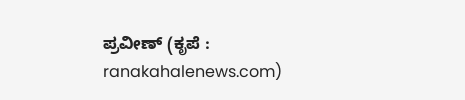ಪ್ರವೀಣ್ (ಕೃಪೆ : ranakahalenews.com)